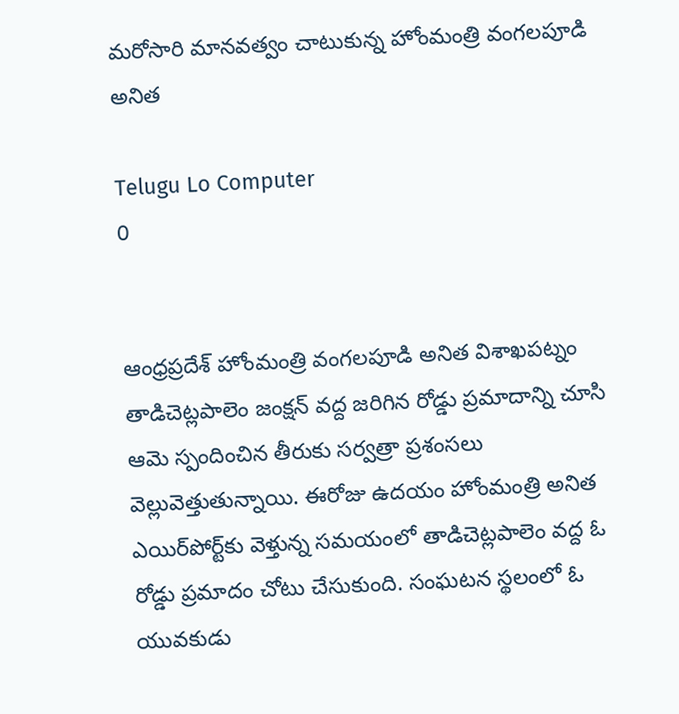మరోసారి మానవత్వం చాటుకున్న హోంమంత్రి వంగలపూడి అనిత

Telugu Lo Computer
0


ఆంధ్రప్రదేశ్ హోంమంత్రి వంగలపూడి అనిత విశాఖపట్నం తాడిచెట్లపాలెం జంక్షన్ వద్ద జరిగిన రోడ్డు ప్రమాదాన్ని చూసి ఆమె స్పందించిన తీరుకు సర్వత్రా ప్రశంసలు వెల్లువెత్తుతున్నాయి. ఈరోజు ఉదయం హోంమంత్రి అనిత ఎయిర్‌పోర్ట్‌కు వెళ్తున్న సమయంలో తాడిచెట్లపాలెం వద్ద ఓ రోడ్డు ప్రమాదం చోటు చేసుకుంది. సంఘటన స్థలంలో ఓ యువకుడు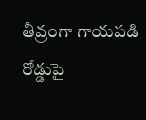తీవ్రంగా గాయపడి రోడ్డుపై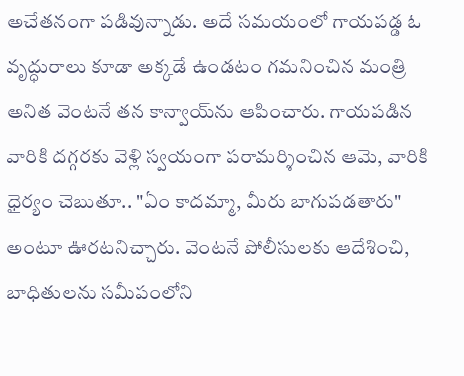అచేతనంగా పడివున్నాడు. అదే సమయంలో గాయపడ్డ ఓ వృద్ధురాలు కూడా అక్కడే ఉండటం గమనించిన మంత్రి అనిత వెంటనే తన కాన్వాయ్‌ను ఆపించారు. గాయపడిన వారికి దగ్గరకు వెళ్లి స్వయంగా పరామర్శించిన ఆమె, వారికి ధైర్యం చెబుతూ.. "ఏం కాదమ్మా, మీరు బాగుపడతారు" అంటూ ఊరటనిచ్చారు. వెంటనే పోలీసులకు ఆదేశించి, బాధితులను సమీపంలోని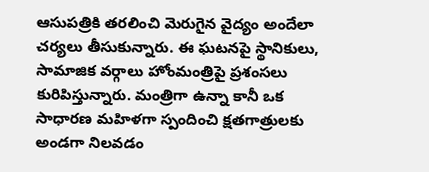ఆసుపత్రికి తరలించి మెరుగైన వైద్యం అందేలా చర్యలు తీసుకున్నారు. ఈ ఘటనపై స్థానికులు, సామాజిక వర్గాలు హోంమంత్రిపై ప్రశంసలు కురిపిస్తున్నారు. మంత్రిగా ఉన్నా కానీ ఒక సాధారణ మహిళగా స్పందించి క్షతగాత్రులకు అండగా నిలవడం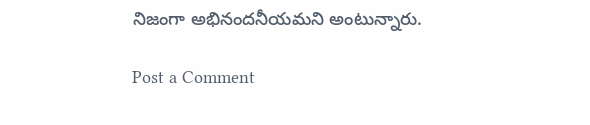నిజంగా అభినందనీయమని అంటున్నారు.

Post a Comment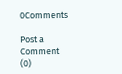0Comments

Post a Comment (0)